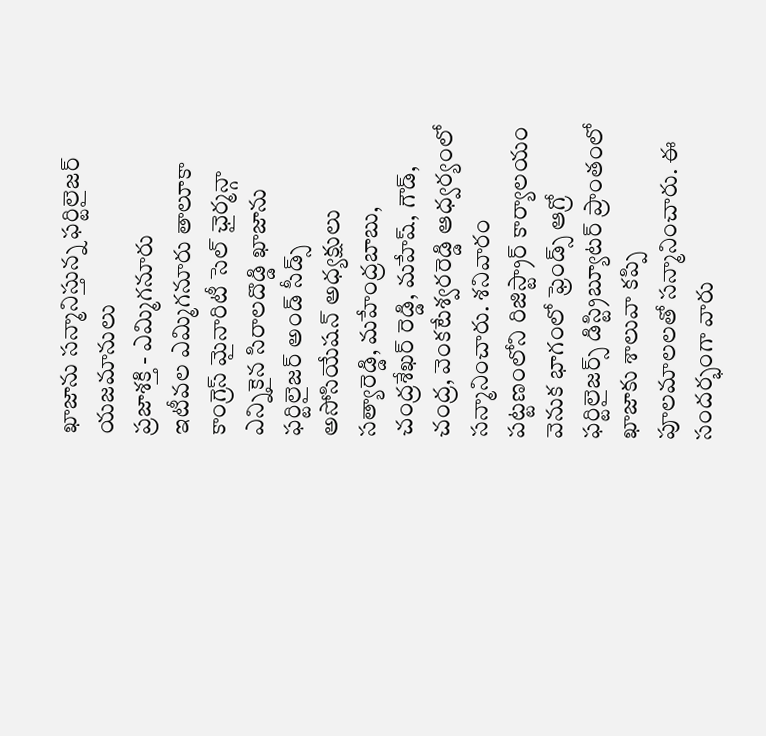ఖాజాను సన్మానిస్తున్న ఫర్టిలైజర్ యజమానులు
ప్రజాశక్తి - ఎమ్మిగనూరు
ఇటీవల ఎమ్మిగనూరు తాలూకా కాంగ్రెస్ మైనారిటీ సెల్ ఛైర్మన్గా ఎన్నికైన సిరాలదొడ్డి ఖాజాను ఫర్టిలైజర్ అండ్ సీడ్స్ అసోసియేషన్ అధ్యక్షులు సత్యారెడ్డి, మహేంద్రబాబు, చంద్రశేఖర్ రెడ్డి, మహేష్, గౌడ్, చంద్ర, వెంకటేశ్వరరెడ్డి ఆధ్వర్యంలో సన్మానించారు. శనివారం పట్టణంలోని రిజిస్ట్రార్ కార్యాలయం వెనుక భాగంలో ఫ్రెండ్స్ ఆగ్రో ఫర్టిలైజర్స్ డిస్ట్రిబ్యూటర్ ప్రాంతంలో ఖాజాకు శాలువా కప్పి పూలమాలలతో సన్మానించారు. ఈ సందర్భంగా వారు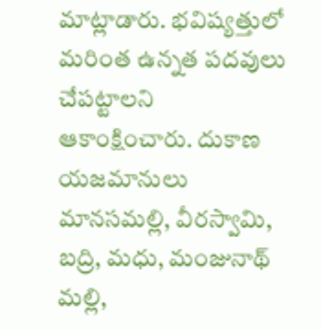మాట్లాడారు. భవిష్యత్తులో మరింత ఉన్నత పదవులు చేపట్టాలని ఆకాంక్షించారు. దుకాణ యజమానులు మానసమల్లి, వీరస్వామి, బద్రి, మధు, మంజునాథ్ మల్లి,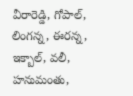వీరారెడ్డి, గోపాల్, లింగన్న, ఈరన్న, ఇక్బాల్, వలీ, హనుమంతు,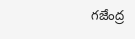గజేంద్ర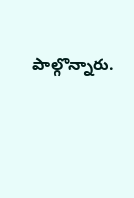పాల్గొన్నారు.